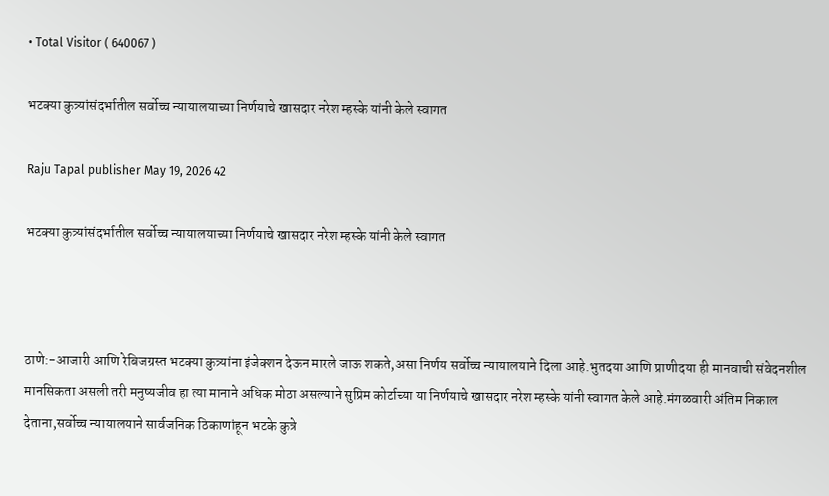• Total Visitor ( 640067 )

भटक्या कुत्र्यांसंदर्भातील सर्वोच्च न्यायालयाच्या निर्णयाचे खासदार नरेश म्हस्के यांनी केले स्वागत

Raju Tapal publisher May 19, 2026 42

भटक्या कुत्र्यांसंदर्भातील सर्वोच्च न्यायालयाच्या निर्णयाचे खासदार नरेश म्हस्के यांनी केले स्वागत



ठाणे:-आजारी आणि रेबिजग्रस्त भटक्या कुत्र्यांना इंजेक्शन देऊन मारले जाऊ शकते,असा निर्णय सर्वोच्च न्यायालयाने दिला आहे.भुतदया आणि प्राणीदया ही मानवाची संवेदनशील मानसिकता असली तरी मनुष्यजीव हा त्या मानाने अधिक मोठा असल्याने सुप्रिम कोर्टाच्या या निर्णयाचे खासदार नरेश म्हस्के यांनी स्वागत केले आहे.मंगळवारी अंतिम निकाल देताना,सर्वोच्च न्यायालयाने सार्वजनिक ठिकाणांहून भटके कुत्रे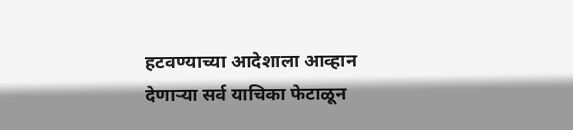हटवण्याच्या आदेशाला आव्हान देणाऱ्या सर्व याचिका फेटाळून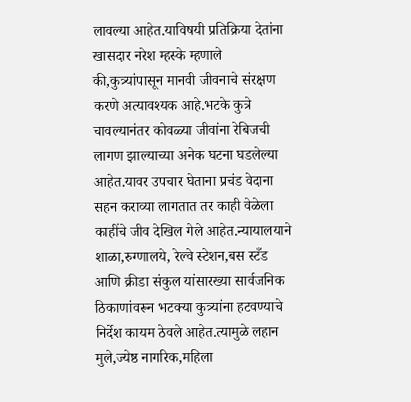लावल्या आहेत.याविषयी प्रतिक्रिया देतांना खासदार नरेश म्हस्के म्हणाले की,कुत्र्यांपासून मानवी जीवनाचे संरक्षण करणे अत्यावश्यक आहे.भटके कुत्रे चावल्यानंतर कोवळ्या जीवांना रेबिजची लागण झाल्याच्या अनेक घटना घडलेल्या आहेत.यावर उपचार घेताना प्रचंड वेदाना सहन कराव्या लागतात तर काही वेळेला काहींचे जीव देखिल गेले आहेत.न्यायालयाने शाळा,रुग्णालये, रेल्वे स्टेशन,बस स्टँड आणि क्रीडा संकुल यांसारख्या सार्वजनिक ठिकाणांवरून भटक्या कुत्र्यांना हटवण्याचे निर्देश कायम ठेवले आहेत.त्यामुळे लहान मुले,ज्येष्ठ नागरिक,महिला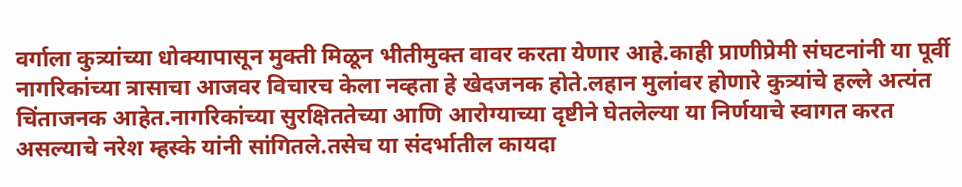वर्गाला कुत्र्यांच्या धोक्यापासून मुक्ती मिळून भीतीमुक्त वावर करता येणार आहे.काही प्राणीप्रेमी संघटनांनी या पूर्वी नागरिकांच्या त्रासाचा आजवर विचारच केला नव्हता हे खेदजनक होते.लहान मुलांवर होणारे कुत्र्यांचे हल्ले अत्यंत चिंताजनक आहेत.नागरिकांच्या सुरक्षिततेच्या आणि आरोग्याच्या दृष्टीने घेतलेल्या या निर्णयाचे स्वागत करत असल्याचे नरेश म्हस्के यांनी सांगितले.तसेच या संदर्भातील कायदा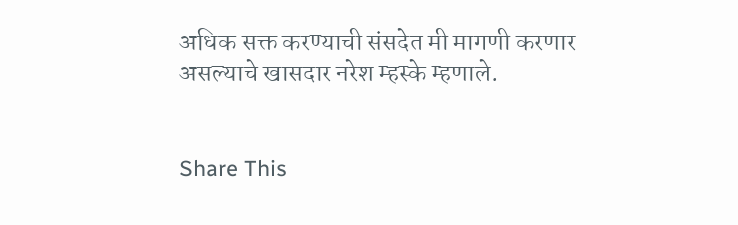अधिक सक्त करण्याची संसदेत मी मागणी करणार असल्याचे खासदार नरेश म्हस्के म्हणाले.


Share This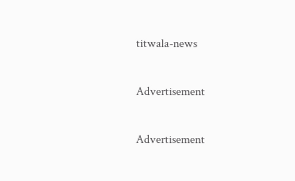titwala-news

Advertisement

Advertisement